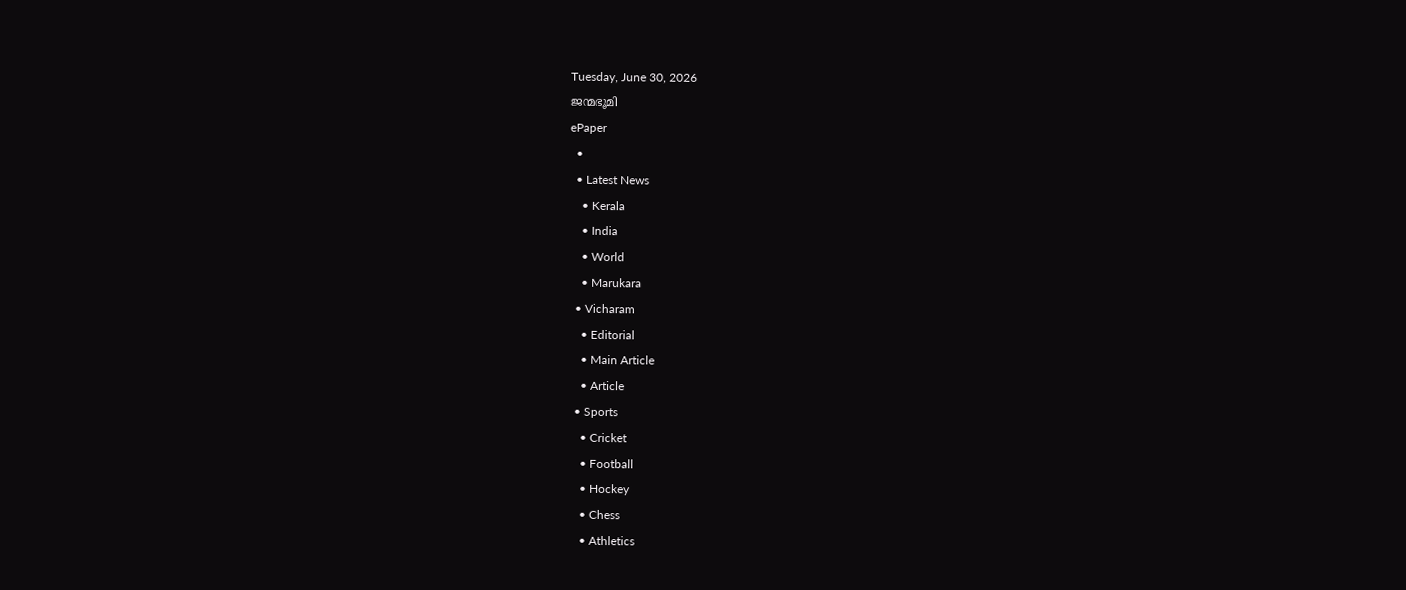Tuesday, June 30, 2026
ജന്മഭൂമി
ePaper
  •
  • Latest News
    • Kerala
    • India
    • World
    • Marukara
  • Vicharam
    • Editorial
    • Main Article
    • Article
  • Sports
    • Cricket
    • Football
    • Hockey
    • Chess
    • Athletics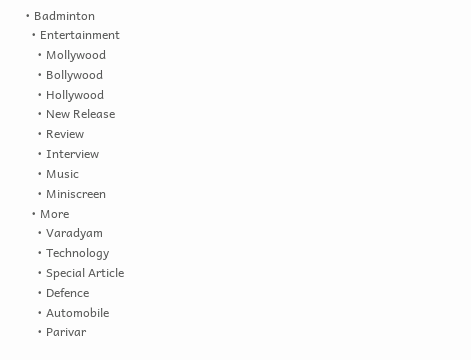• Badminton
  • Entertainment
    • Mollywood
    • Bollywood
    • Hollywood
    • New Release
    • Review
    • Interview
    • Music
    • Miniscreen
  • More
    • Varadyam
    • Technology
    • Special Article
    • Defence
    • Automobile
    • Parivar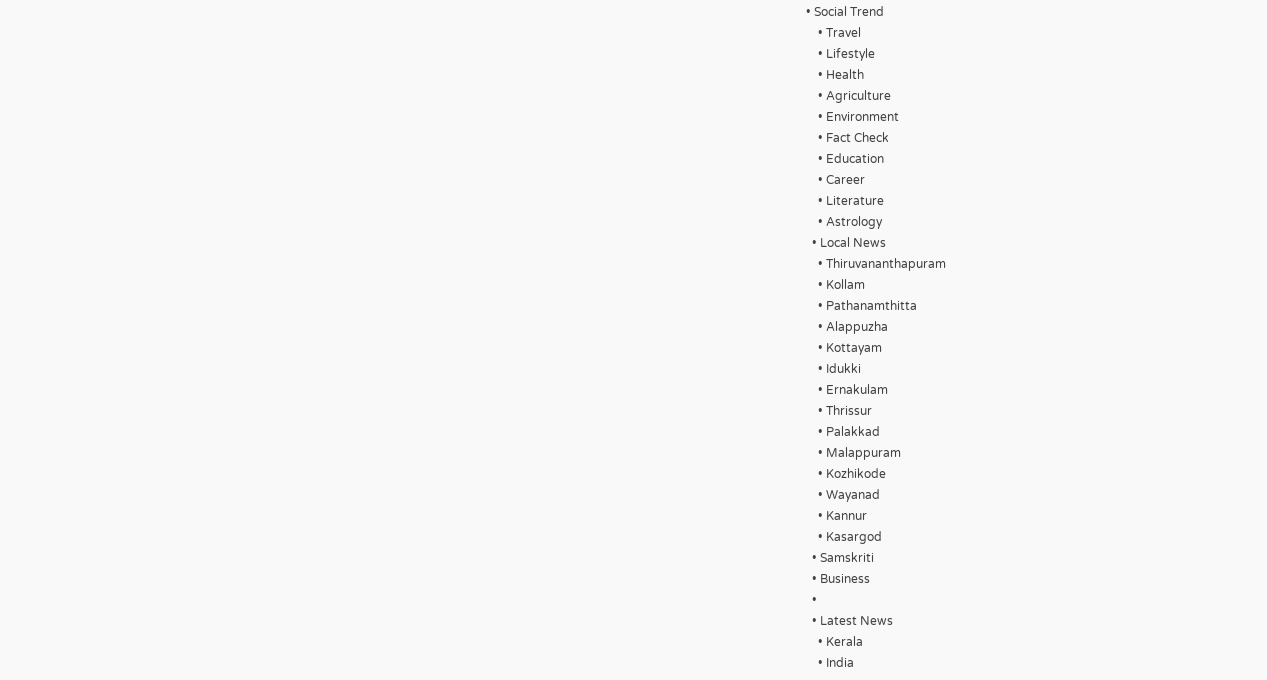• Social Trend
    • Travel
    • Lifestyle
    • Health
    • Agriculture
    • Environment
    • Fact Check
    • Education
    • Career
    • Literature
    • Astrology
  • Local News
    • Thiruvananthapuram
    • Kollam
    • Pathanamthitta
    • Alappuzha
    • Kottayam
    • Idukki
    • Ernakulam
    • Thrissur
    • Palakkad
    • Malappuram
    • Kozhikode
    • Wayanad
    • Kannur
    • Kasargod
  • Samskriti
  • Business
  •
  • Latest News
    • Kerala
    • India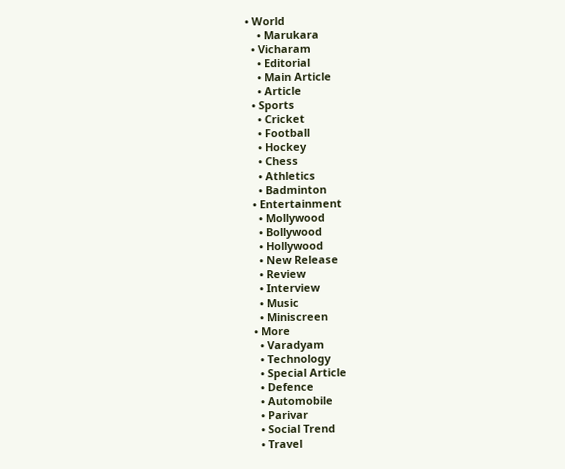• World
    • Marukara
  • Vicharam
    • Editorial
    • Main Article
    • Article
  • Sports
    • Cricket
    • Football
    • Hockey
    • Chess
    • Athletics
    • Badminton
  • Entertainment
    • Mollywood
    • Bollywood
    • Hollywood
    • New Release
    • Review
    • Interview
    • Music
    • Miniscreen
  • More
    • Varadyam
    • Technology
    • Special Article
    • Defence
    • Automobile
    • Parivar
    • Social Trend
    • Travel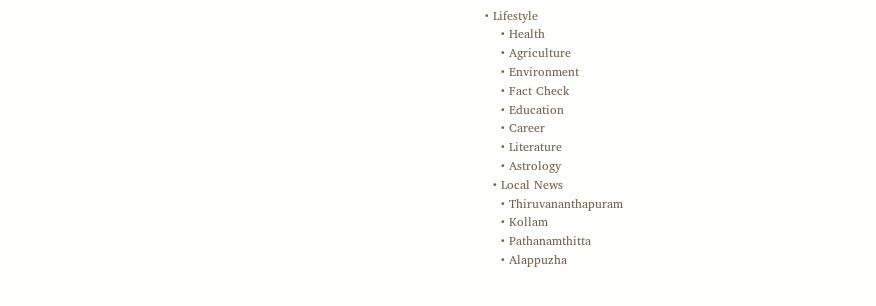• Lifestyle
    • Health
    • Agriculture
    • Environment
    • Fact Check
    • Education
    • Career
    • Literature
    • Astrology
  • Local News
    • Thiruvananthapuram
    • Kollam
    • Pathanamthitta
    • Alappuzha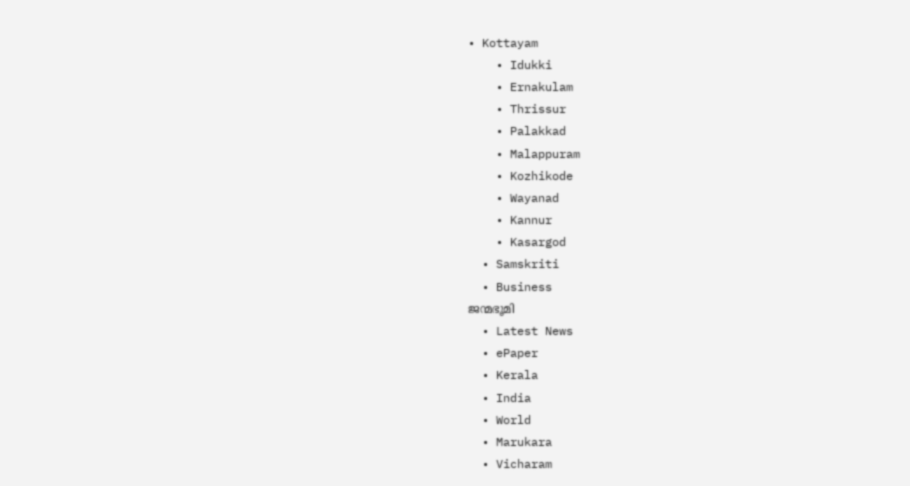• Kottayam
    • Idukki
    • Ernakulam
    • Thrissur
    • Palakkad
    • Malappuram
    • Kozhikode
    • Wayanad
    • Kannur
    • Kasargod
  • Samskriti
  • Business
ജന്മഭൂമി
  • Latest News
  • ePaper
  • Kerala
  • India
  • World
  • Marukara
  • Vicharam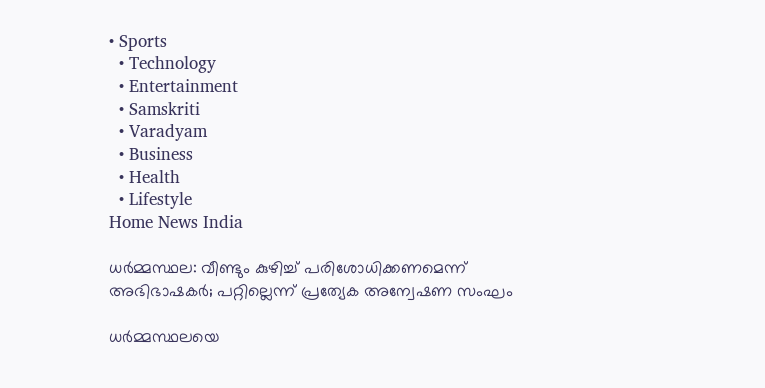• Sports
  • Technology
  • Entertainment
  • Samskriti
  • Varadyam
  • Business
  • Health
  • Lifestyle
Home News India

ധര്‍മ്മസ്ഥല: വീണ്ടും കുഴിച്ച് പരിശോധിക്കണമെന്ന് അഭിഭാഷകര്‍; പറ്റില്ലെന്ന് പ്രത്യേക അന്വേഷണ സംഘം

ധര്‍മ്മസ്ഥലയെ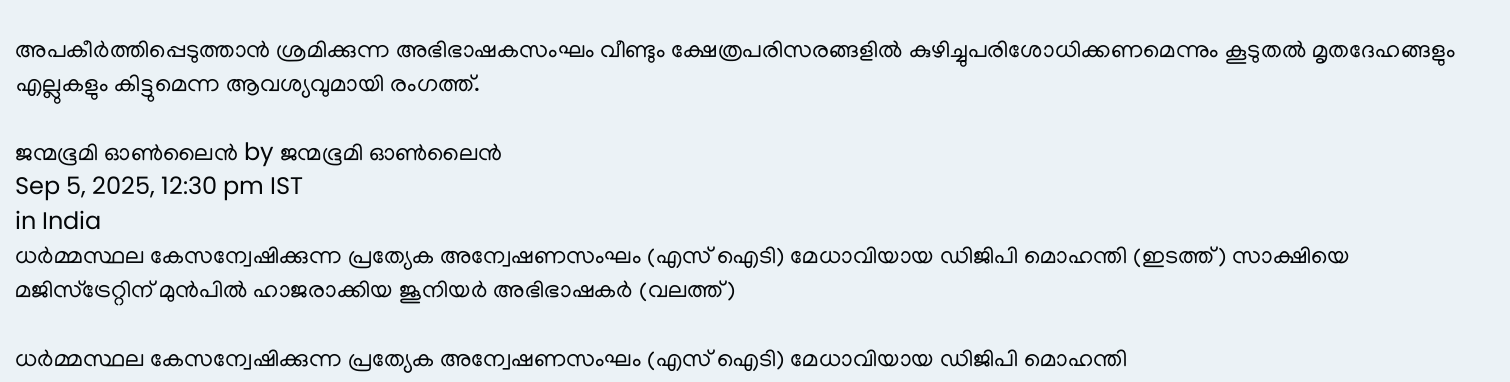അപകീര്‍ത്തിപ്പെടുത്താന്‍ ശ്രമിക്കുന്ന അഭിഭാഷകസംഘം വീണ്ടും ക്ഷേത്രപരിസരങ്ങളില്‍ കുഴിച്ചുപരിശോധിക്കണമെന്നും കൂടുതല്‍ മൃതദേഹങ്ങളും എല്ലുകളും കിട്ടുമെന്ന ആവശ്യവുമായി രംഗത്ത്.

ജന്മഭൂമി ഓണ്‍ലൈന്‍ by ജന്മഭൂമി ഓണ്‍ലൈന്‍
Sep 5, 2025, 12:30 pm IST
in India
ധര്‍മ്മസ്ഥല കേസന്വേഷിക്കുന്ന പ്രത്യേക അന്വേഷണസംഘം (എസ് ഐടി) മേധാവിയായ ഡിജിപി മൊഹന്തി (ഇടത്ത്) സാക്ഷിയെ മജിസ്ട്രേറ്റിന് മുന്‍പില്‍ ഹാജരാക്കിയ ജൂനിയര്‍ അഭിഭാഷകര്‍ (വലത്ത്)

ധര്‍മ്മസ്ഥല കേസന്വേഷിക്കുന്ന പ്രത്യേക അന്വേഷണസംഘം (എസ് ഐടി) മേധാവിയായ ഡിജിപി മൊഹന്തി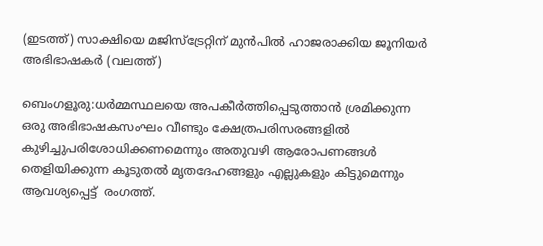(ഇടത്ത്) സാക്ഷിയെ മജിസ്ട്രേറ്റിന് മുന്‍പില്‍ ഹാജരാക്കിയ ജൂനിയര്‍ അഭിഭാഷകര്‍ (വലത്ത്)

ബെംഗളൂരു:ധര്‍മ്മസ്ഥലയെ അപകീര്‍ത്തിപ്പെടുത്താന്‍ ശ്രമിക്കുന്ന
ഒരു അഭിഭാഷകസംഘം വീണ്ടും ക്ഷേത്രപരിസരങ്ങളില്‍ കുഴിച്ചുപരിശോധിക്കണമെന്നും അതുവഴി ആരോപണങ്ങള്‍ തെളിയിക്കുന്ന കൂടുതല്‍ മൃതദേഹങ്ങളും എല്ലുകളും കിട്ടുമെന്നും ആവശ്യപ്പെട്ട്  രംഗത്ത്.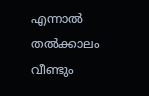എന്നാല്‍ തല്‍ക്കാലം വീണ്ടും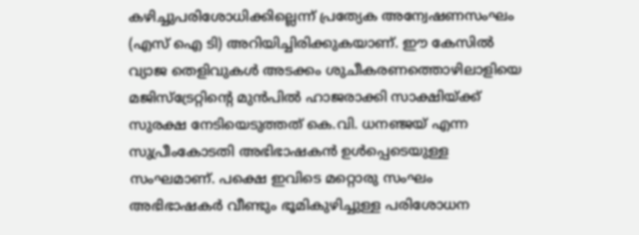കഴിച്ചുപരിശോധിക്കില്ലെന്ന് പ്രത്യേക അന്വേഷണസംഘം (എസ് ഐ ടി) അറിയിച്ചിരിക്കുകയാണ്. ഈ കേസില്‍ വ്യാജ തെളിവുകള്‍ അടക്കം ശുചീകരണത്തൊഴിലാളിയെ മജിസ്ട്രേറ്റിന്റെ മുന്‍പില്‍ ഹാജരാക്കി സാക്ഷിയ്‌ക്ക് സുരക്ഷ നേടിയെടുത്തത് കെ.വി. ധനഞ്ജയ് എന്ന സുപ്രീംകോടതി അഭിഭാഷകന്‍ ഉള്‍പ്പെടെയുള്ള സംഘമാണ്. പക്ഷെ ഇവിടെ മറ്റൊരു സംഘം അഭിഭാഷകര്‍ വീണ്ടും ഭൂമികുഴിച്ചുള്ള പരിശോധന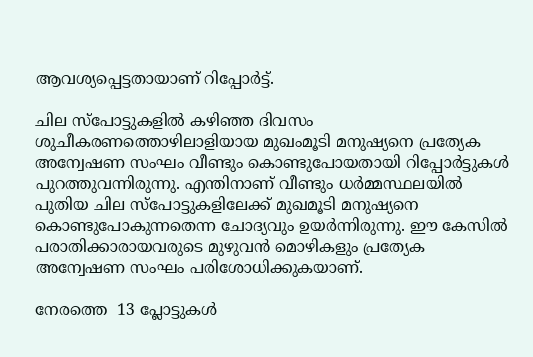ആവശ്യപ്പെട്ടതായാണ് റിപ്പോര്‍ട്ട്.

ചില സ്പോട്ടുകളില്‍ കഴിഞ്ഞ ദിവസം ശുചീകരണത്തൊഴിലാളിയായ മുഖംമൂടി മനുഷ്യനെ പ്രത്യേക അന്വേഷണ സംഘം വീണ്ടും കൊണ്ടുപോയതായി റിപ്പോര്‍ട്ടുകള്‍ പുറത്തുവന്നിരുന്നു. എന്തിനാണ് വീണ്ടും ധര്‍മ്മസ്ഥലയില്‍ പുതിയ ചില സ്പോട്ടുകളിലേക്ക് മുഖമൂടി മനുഷ്യനെ കൊണ്ടുപോകുന്നതെന്ന ചോദ്യവും ഉയര്‍ന്നിരുന്നു. ഈ കേസില്‍ പരാതിക്കാരായവരുടെ മുഴുവന്‍ മൊഴികളും പ്രത്യേക അന്വേഷണ സംഘം പരിശോധിക്കുകയാണ്.

നേരത്തെ  13 പ്ലോട്ടുകള്‍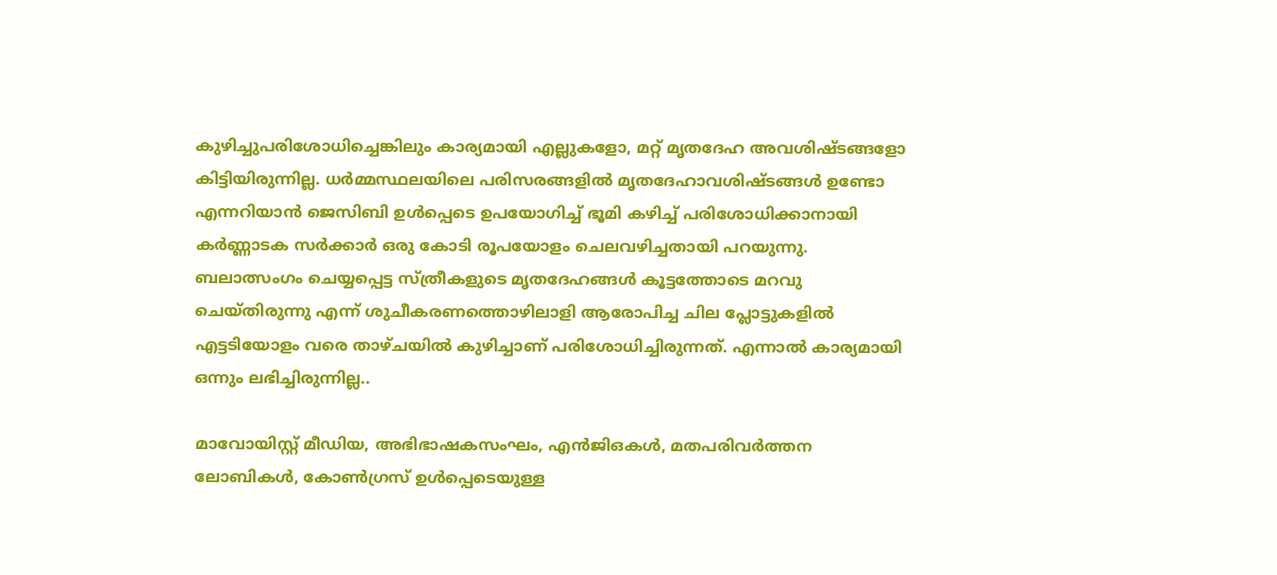കുഴിച്ചുപരിശോധിച്ചെങ്കിലും കാര്യമായി എല്ലുകളോ, മറ്റ് മൃതദേഹ അവശിഷ്ടങ്ങളോ കിട്ടിയിരുന്നില്ല. ധര്‍മ്മസ്ഥലയിലെ പരിസരങ്ങളില്‍ മൃതദേഹാവശിഷ്ടങ്ങള്‍ ഉണ്ടോ എന്നറിയാന്‍ ജെസിബി ഉള്‍പ്പെടെ ഉപയോഗിച്ച് ഭൂമി കഴിച്ച് പരിശോധിക്കാനായി കര്‍ണ്ണാടക സര്‍ക്കാര്‍ ഒരു കോടി രൂപയോളം ചെലവഴിച്ചതായി പറയുന്നു. ബലാത്സംഗം ചെയ്യപ്പെട്ട സ്ത്രീകളുടെ മൃതദേഹങ്ങള്‍ കൂട്ടത്തോടെ മറവു ചെയ്തിരുന്നു എന്ന് ശുചീകരണത്തൊഴിലാളി ആരോപിച്ച ചില പ്ലോട്ടുകളില്‍ എട്ടടിയോളം വരെ താഴ്ചയില്‍ കുഴിച്ചാണ് പരിശോധിച്ചിരുന്നത്. എന്നാല്‍ കാര്യമായി ഒന്നും ലഭിച്ചിരുന്നില്ല..

മാവോയിസ്റ്റ് മീഡിയ, അഭിഭാഷകസംഘം, എന്‍ജിഒകള്‍, മതപരിവര്‍ത്തന ലോബികള്‍, കോണ്‍ഗ്രസ് ഉള്‍പ്പെടെയുള്ള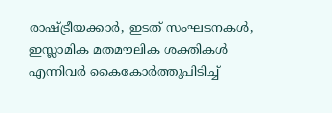രാഷ്‌ട്രീയക്കാര്‍, ഇടത് സംഘടനകള്‍, ഇസ്ലാമിക മതമൗലിക ശക്തികള്‍ എന്നിവര്‍ കൈകോര്‍ത്തുപിടിച്ച്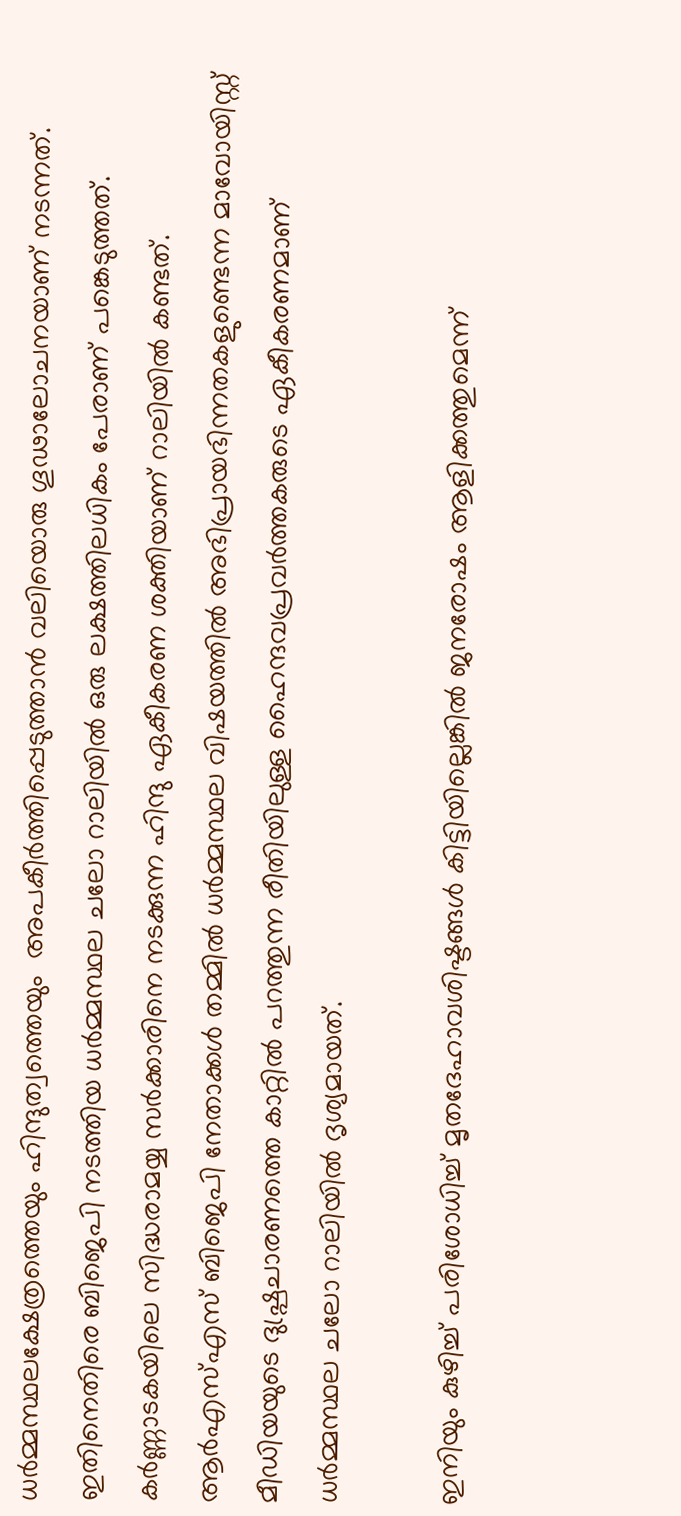ധര്‍മ്മസ്ഥലക്ഷേത്രത്തെയും ഹിന്ദുത്വത്തെയും  അപകീര്‍ത്തിപ്പെടുത്താന്‍ വലിയൊരു ഗൂഢാലോചനയാണ് നടന്നത്. ഇതിനെതിരെ ബിജെപി നടത്തിയ ധര്‍മ്മസ്ഥല ചലോ റാലിയില്‍ ഒരു ലക്ഷത്തിലധികം പേരാണ് പങ്കെടുത്തത്. കര്‍ണ്ണാടകയിലെ സിദ്ധരാമയ്യ സര്‍ക്കാരിനെ നടക്കുന്ന ഹിന്ദു ഏകീകരണ ശക്തിയാണ് റാലിയില്‍ കണ്ടത്. ആര്‍എസ്എസ് ബിജെപി നേതാക്കള്‍ തമ്മില്‍ ധര്‍മ്മസ്ഥല വിഷയത്തില്‍ അഭിപ്രായഭിന്നതകളുണ്ടെന്ന മാവോയിസ്റ്റ് മീഡിയയുടെ ദുഷ്പ്രചാരണത്തെ കാറ്റില്‍ പറത്തുന്ന രീതിയിലുള്ള ഹൈന്ദവപ്രവര്‍ത്തകരുടെ ഏകീകരണമാണ് ധര്‍മ്മസ്ഥല ചലോ റാലിയില്‍ ദൃശ്യമായത്.

ഇനിയും കുഴിച്ച് പരിശോധിച്ച് മൃതദേഹാവശിഷ്ടങ്ങള്‍ കിട്ടിയില്ലെങ്കില്‍ ജനരോഷം ആളിക്കത്തുമെന്ന്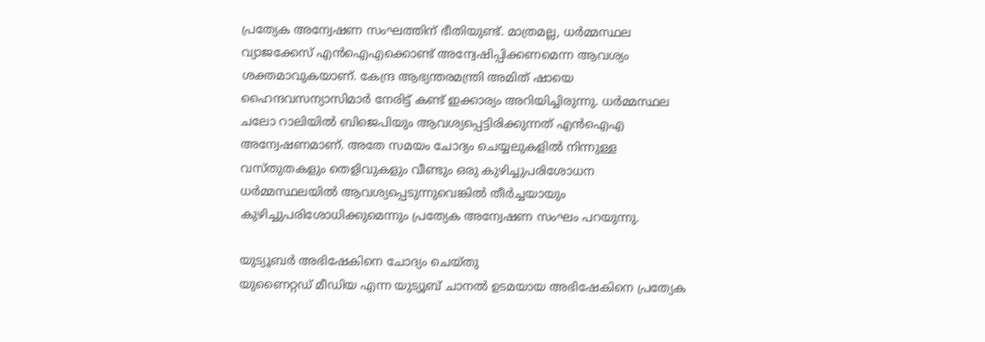പ്രത്യേക അന്വേഷണ സംഘത്തിന് ഭീതിയുണ്ട്. മാത്രമല്ല, ധര്‍മ്മസ്ഥല വ്യാജക്കേസ് എന്‍ഐഎക്കൊണ്ട് അന്വേഷിപ്പിക്കണമെന്ന ആവശ്യം ശക്തമാവുകയാണ്. കേന്ദ്ര ആഭ്യന്തരമന്ത്രി അമിത് ഷായെ ഹൈന്ദവസന്യാസിമാര്‍ നേരിട്ട് കണ്ട് ഇക്കാര്യം അറിയിച്ചിരുന്നു. ധര്‍മ്മസ്ഥല ചലോ റാലിയില്‍ ബിജെപിയും ആവശ്യപ്പെട്ടിരിക്കുന്നത് എന്‍ഐഎ അന്വേഷണമാണ്. അതേ സമയം ചോദ്യം ചെയ്യലുകളില്‍ നിന്നുള്ള വസ്തുതകളും തെളിവുകളും വീണ്ടും ഒരു കുഴിച്ചുപരിശോധന ധര്‍മ്മസ്ഥലയില്‍ ആവശ്യപ്പെടുന്നുവെങ്കില്‍ തീര്‍ച്ചയായും കുഴിച്ചുപരിശോധിക്കുമെന്നും പ്രത്യേക അന്വേഷണ സംഘം പറയുന്നു.

യുട്യൂബര്‍ അഭിഷേകിനെ ചോദ്യം ചെയ്തു
യുണൈറ്റഡ് മീഡിയ എന്ന യുട്യൂബ് ചാനല്‍ ഉടമയായ അഭിഷേകിനെ പ്രത്യേക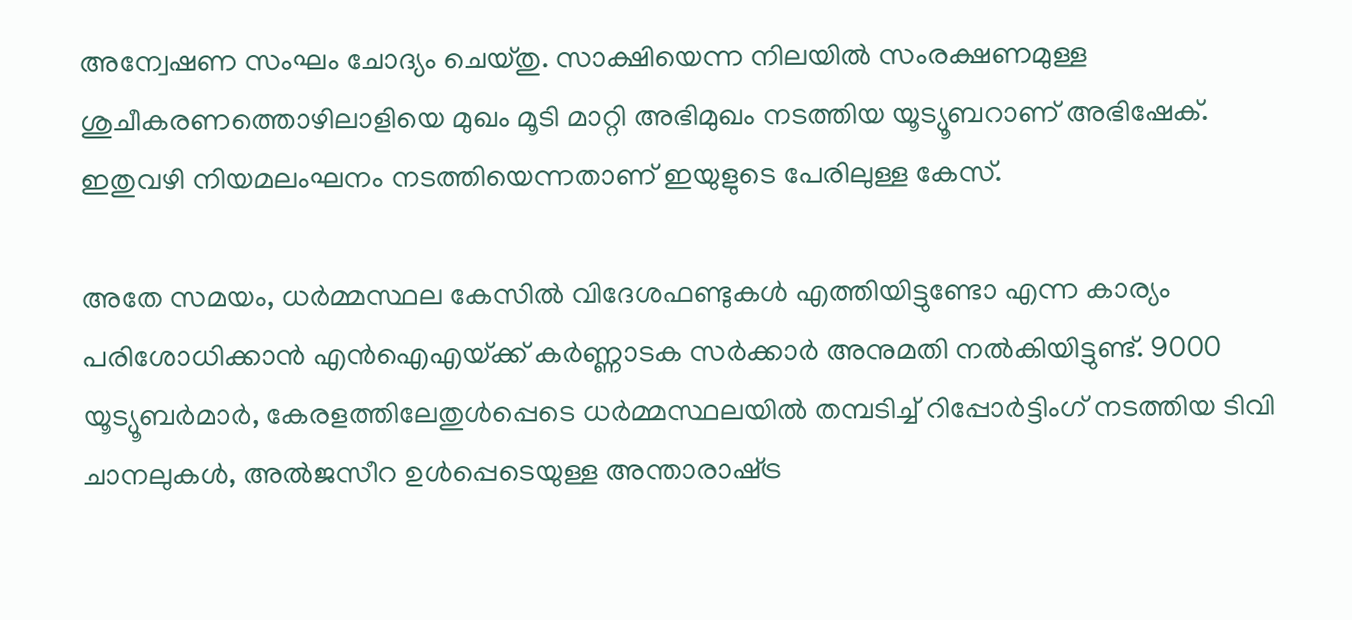അന്വേഷണ സംഘം ചോദ്യം ചെയ്തു. സാക്ഷിയെന്ന നിലയില്‍ സംരക്ഷണമുള്ള ശുചീകരണത്തൊഴിലാളിയെ മുഖം മൂടി മാറ്റി അഭിമുഖം നടത്തിയ യൂട്യൂബറാണ് അഭിഷേക്. ഇതുവഴി നിയമലംഘനം നടത്തിയെന്നതാണ് ഇയുളുടെ പേരിലുള്ള കേസ്.

അതേ സമയം, ധര്‍മ്മസ്ഥല കേസില്‍ വിദേശഫണ്ടുകള്‍ എത്തിയിട്ടുണ്ടോ എന്ന കാര്യം പരിശോധിക്കാന്‍ എന്‍ഐഎയ്‌ക്ക് കര്‍ണ്ണാടക സര്‍ക്കാര്‍ അനുമതി നല്‍കിയിട്ടുണ്ട്. 9000 യൂട്യൂബര്‍മാര്‍, കേരളത്തിലേതുള്‍പ്പെടെ ധര്‍മ്മസ്ഥലയില്‍ തമ്പടിച്ച് റിപ്പോര്‍ട്ടിംഗ് നടത്തിയ ടിവി ചാനലുകള്‍, അല്‍ജസീറ ഉള്‍പ്പെടെയുള്ള അന്താരാഷ്‌ട്ര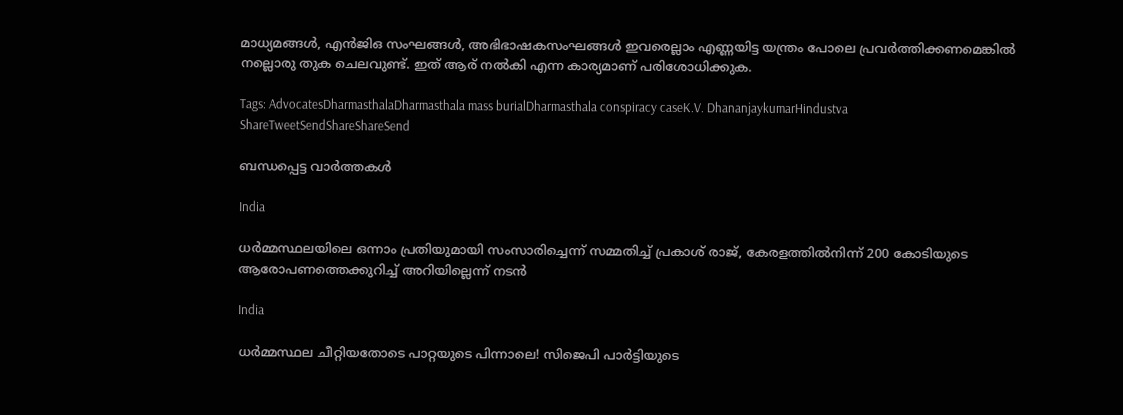മാധ്യമങ്ങള്‍, എന്‍ജിഒ സംഘങ്ങള്‍, അഭിഭാഷകസംഘങ്ങള്‍ ഇവരെല്ലാം എണ്ണയിട്ട യന്ത്രം പോലെ പ്രവര്‍ത്തിക്കണമെങ്കില്‍ നല്ലൊരു തുക ചെലവുണ്ട്. ഇത് ആര് നല്‍കി എന്ന കാര്യമാണ് പരിശോധിക്കുക.

Tags: AdvocatesDharmasthalaDharmasthala mass burialDharmasthala conspiracy caseK.V. DhananjaykumarHindustva
ShareTweetSendShareShareSend

ബന്ധപ്പെട്ട വാര്‍ത്തകള്‍

India

ധർമ്മസ്ഥലയിലെ ഒന്നാം പ്രതിയുമായി സംസാരിച്ചെന്ന് സമ്മതിച്ച് പ്രകാശ് രാജ്, കേരളത്തിൽനിന്ന് 200 കോടിയുടെ ആരോപണത്തെക്കുറിച്ച് അറിയില്ലെന്ന് നടൻ

India

ധർമ്മസ്ഥല ചീറ്റിയതോടെ പാറ്റയുടെ പിന്നാലെ! സിജെപി പാർട്ടിയുടെ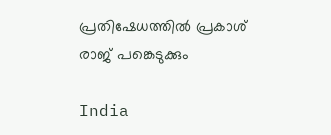പ്രതിഷേധത്തിൽ പ്രകാശ് രാജ് പങ്കെടുക്കും

India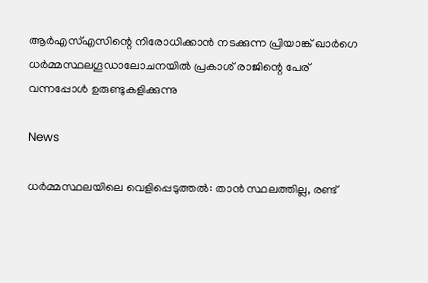ആര്‍എസ്എസിന്റെ നിരോധിക്കാന്‍ നടക്കുന്ന പ്രിയാങ്ക് ഖാര്‍ഗെ ധര്‍മ്മസ്ഥലഗൂഡാലോചനയില്‍ പ്രകാശ് രാജിന്റെ പേര് വന്നപ്പോള്‍ ഉരുണ്ടുകളിക്കുന്നു

News

ധർമ്മസ്ഥലയിലെ വെളിപ്പെടുത്തൽ: താൻ സ്ഥലത്തില്ല, രണ്ട്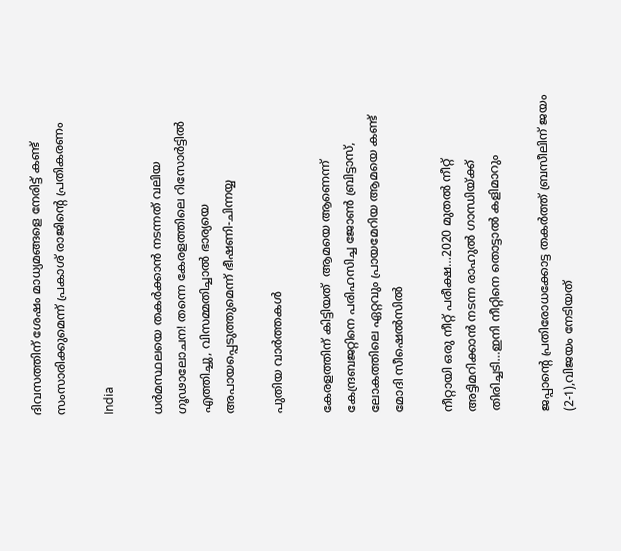ദിവസത്തിന് ശേഷം മാധ്യമങ്ങളെ നേരിട്ട് കണ്ട് സംസാരിക്കുമെന്ന് പ്രകാശ് രാജിന്റെ പ്രതികരണം

India

ധർമസ്ഥലയെ തകർക്കാൻ നടന്നത് വലിയ ഗൂഢാലോചന! തന്നെ കേരളത്തിലെ റിസോർട്ടിൽ എത്തിച്ചു, വിസമ്മതിച്ചാൽ ഭാര്യയെ അപായപ്പെടുത്തുമെന്ന് ഭീഷണി-ചിന്നയ്യ

പുതിയ വാര്‍ത്തകള്‍

കേരളത്തിന് കിട്ടിയത്  ആമയെ ആണെന്ന് കേന്ദ്രബജറ്റിനെ പരിഹസിച്ച ജോണ്‍ ബ്രിട്ടാസ്, ലോകത്തിലെ ഏറ്റവും പ്രായമേറിയ ആമയെ കണ്ട് മോദി സീഷെല്‍സില്‍

നീറ്റായി ഒരു നീറ്റ് പരീക്ഷ…2020 മുതല്‍ നീറ്റ് അട്ടിമറിക്കാന്‍ നടന്ന രാഹുല്‍ ഗാന്ധിയ്‌ക്ക് തിരിച്ചടി…ഇനി നീറ്റിനെ തൊട്ടാല്‍ കളിമാറും

ജപ്പാന്റെ പ്രതിരോധക്കോട്ട തകര്‍ത്ത് ബ്രസീലിന് ജയം (2-1),വിജയം നേടിയത്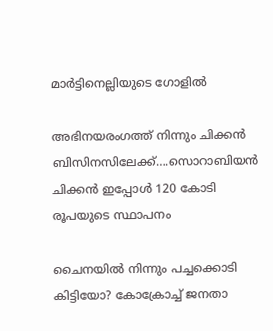മാര്‍ട്ടിനെല്ലിയുടെ ഗോളില്‍

അഭിനയരംഗത്ത് നിന്നും ചിക്കന്‍ ബിസിനസിലേക്ക്….സൊറാബിയന്‍ ചിക്കന്‍ ഇപ്പോള്‍ 120 കോടി രൂപയുടെ സ്ഥാപനം

ചൈനയില്‍ നിന്നും പച്ചക്കൊടി കിട്ടിയോ? കോക്രോച്ച് ജനതാ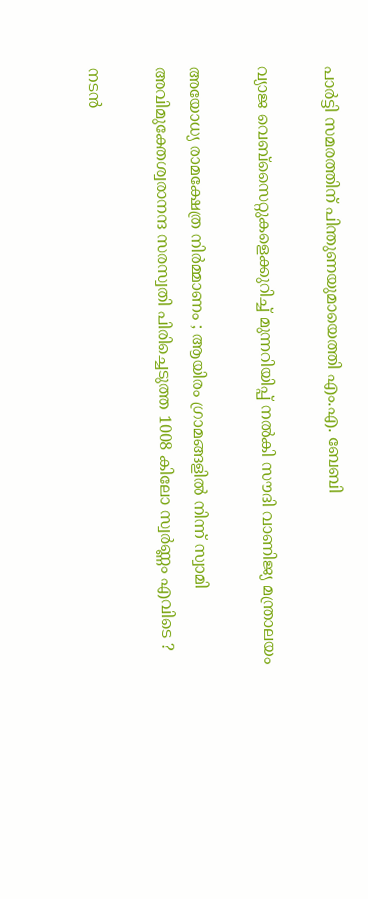പാര്‍ട്ടി സമരത്തിന് പിന്തുണയുമായെത്തി എം.എ. ബേബി

വ്യാജ വെബ്സൈറ്റുകളെക്കുറിച്ച് മുന്നറിയിപ്പ് നൽകി സൗദി വാണിജ്യ മന്ത്രാലയം

അയോധ്യ രാമക്ഷേത്ര നിർമ്മാണം ; ആയിരം ഗ്രാമങ്ങളിൽ നിന്ന് സ്വാമി അവിമുക്തേശ്വരാനന്ദ സരസ്വതി പിരിച്ചെടുത്ത 1008 കിലോ സ്വർണ്ണം എവിടെ ?

നടന്‍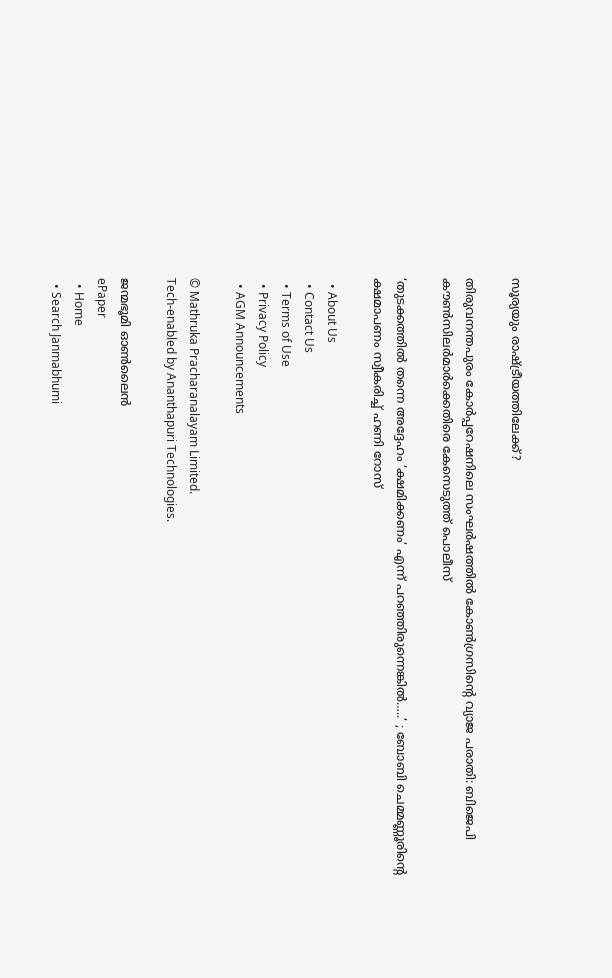സൂര്യയും രാഷ്‌ട്രീയത്തിലേക്ക്?

തിരുവനന്തപുരം കോര്‍പ്പറേഷനിലെ സംഘര്‍ഷത്തില്‍ കോണ്‍ഗ്രസിന്റെ വ്യാജ പരാതി: ബിജെപി കൗണ്‍സിലര്‍മാര്‍ക്കെതിരെ കേസെടുത്ത് പൊലീസ്

‘തുടക്കത്തിൽ തന്നെ അദ്ദേഹം ‘ക്ഷമിക്കണം’ എന്ന് പറഞ്ഞിരുന്നെങ്കിൽ…..’ ; ബോബി ചെമ്മണ്ണൂരിന്റെ ക്ഷമാപണം സ്വീകരിച്ച് ഹണി റോസ്

  • About Us
  • Contact Us
  • Terms of Use
  • Privacy Policy
  • AGM Announcements

© Mathruka Pracharanalayam Limited.
Tech-enabled by Ananthapuri Technologies.

ജന്മഭൂമി ഓണ്‍ലൈന്‍
ePaper
  • Home
  • Search Janmabhumi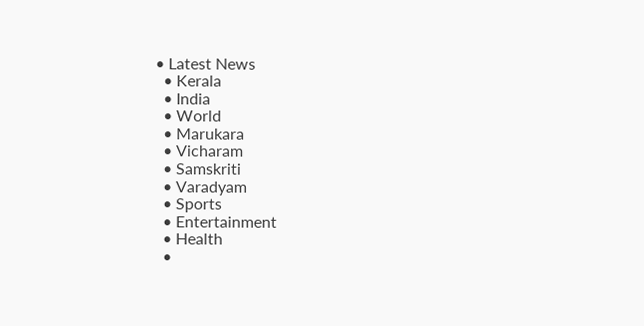• Latest News
  • Kerala
  • India
  • World
  • Marukara
  • Vicharam
  • Samskriti
  • Varadyam
  • Sports
  • Entertainment
  • Health
  •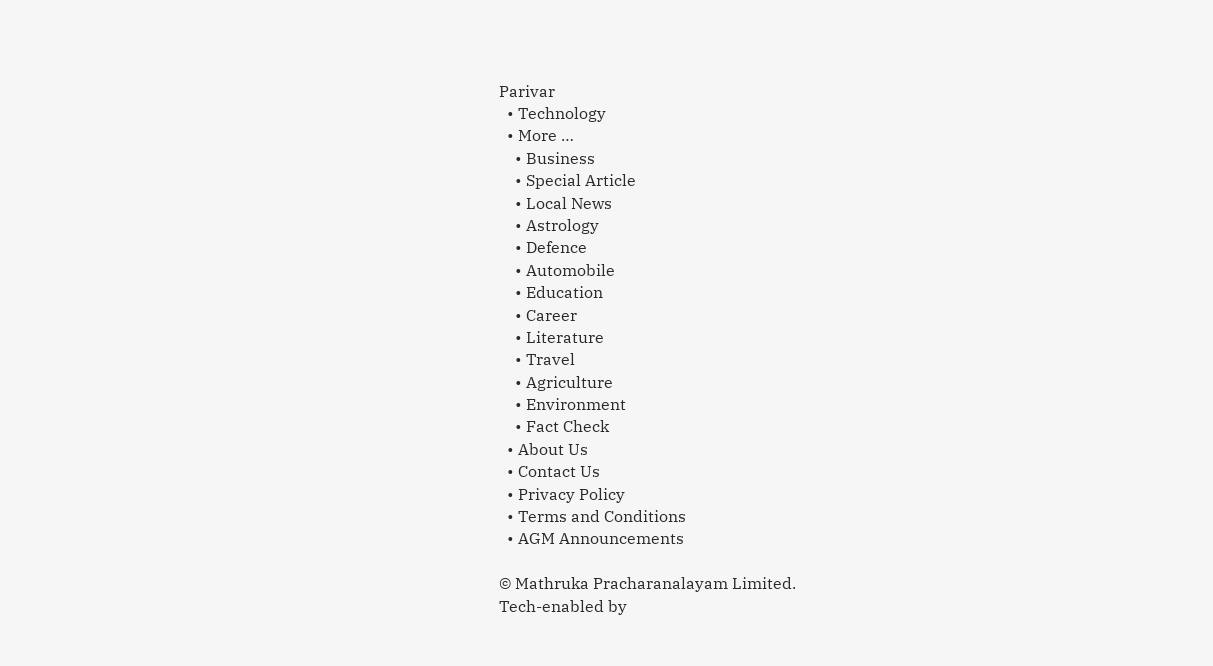Parivar
  • Technology
  • More …
    • Business
    • Special Article
    • Local News
    • Astrology
    • Defence
    • Automobile
    • Education
    • Career
    • Literature
    • Travel
    • Agriculture
    • Environment
    • Fact Check
  • About Us
  • Contact Us
  • Privacy Policy
  • Terms and Conditions
  • AGM Announcements

© Mathruka Pracharanalayam Limited.
Tech-enabled by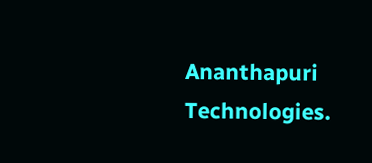Ananthapuri Technologies.